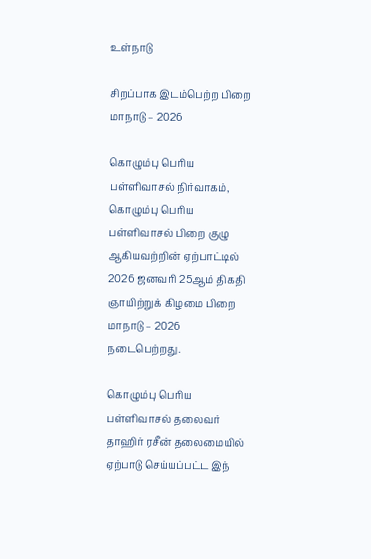உள்நாடு

சிறப்பாக இடம்பெற்ற பிறை மாநாடு – 2026

கொழும்பு பெரிய பள்ளிவாசல் நிர்வாகம், கொழும்பு பெரிய பள்ளிவாசல் பிறை குழு ஆகியவற்றின் ஏற்பாட்டில் 2026 ஜனவரி 25ஆம் திகதி ஞாயிற்றுக் கிழமை பிறை மாநாடு – 2026 நடைபெற்றது.

கொழும்பு பெரிய பள்ளிவாசல் தலைவர் தாஹிர் ரசீன் தலைமையில் ஏற்பாடு செய்யப்பட்ட இந்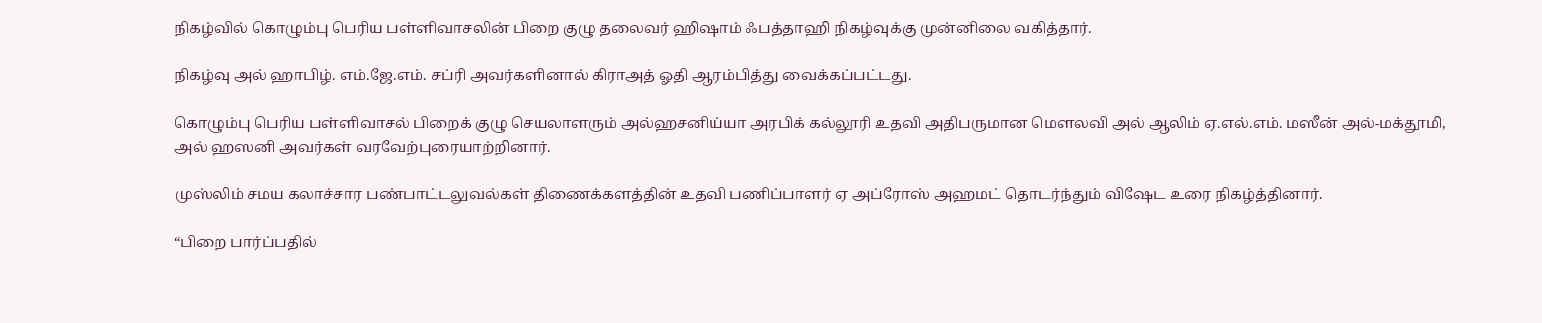நிகழ்வில் கொழும்பு பெரிய பள்ளிவாசலின் பிறை குழு தலைவர் ஹிஷாம் ஃபத்தாஹி நிகழ்வுக்கு முன்னிலை வகித்தார்.

நிகழ்வு அல் ஹாபிழ். எம்.ஜே.எம். சப்ரி அவர்களினால் கிராஅத் ஓதி ஆரம்பித்து வைக்கப்பட்டது.

கொழும்பு பெரிய பள்ளிவாசல் பிறைக் குழு செயலாளரும் அல்ஹசனிய்யா அரபிக் கல்லூரி உதவி அதிபருமான மௌலவி அல் ஆலிம் ஏ.எல்.எம். மஸீன் அல்-மக்தூமி, அல் ஹஸனி அவர்கள் வரவேற்புரையாற்றினார்.

முஸ்லிம் சமய கலாச்சார பண்பாட்டலுவல்கள் திணைக்களத்தின் உதவி பணிப்பாளர் ஏ அப்ரோஸ் அஹமட் தொடர்ந்தும் விஷேட உரை நிகழ்த்தினார்.

“பிறை பார்ப்பதில்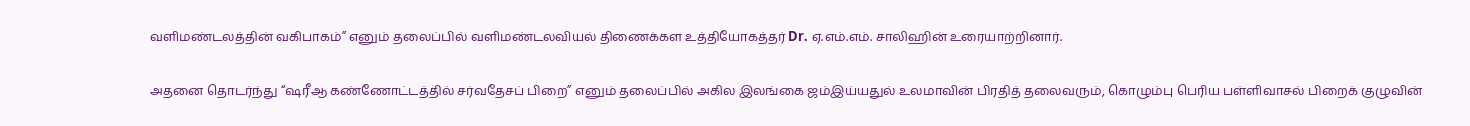வளிமண்டலத்தின் வகிபாகம்” எனும் தலைப்பில் வளிமண்டலவியல் திணைக்கள உத்தியோகத்தர் Dr. ஏ.எம்.எம். சாலிஹின் உரையாற்றினார்.

அதனை தொடர்ந்து “ஷரீஆ கண்ணோட்டத்தில் சர்வதேசப் பிறை” எனும் தலைப்பில் அகில இலங்கை ஜம்இய்யதுல் உலமாவின் பிரதித் தலைவரும், கொழும்பு பெரிய பள்ளிவாசல் பிறைக் குழுவின்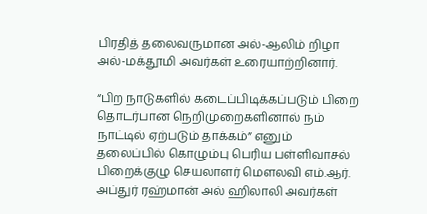பிரதித் தலைவருமான அல்-ஆலிம் றிழா அல்-மக்தூமி அவர்கள் உரையாற்றினார்.

“பிற நாடுகளில் கடைப்பிடிக்கப்படும் பிறை தொடர்பான நெறிமுறைகளினால் நம் நாட்டில் ஏற்படும் தாக்கம்” எனும் தலைப்பில் கொழும்பு பெரிய பள்ளிவாசல் பிறைக்குழு செயலாளர் மௌலவி எம்.ஆர். அப்துர் ரஹ்மான் அல் ஹிலாலி அவர்கள்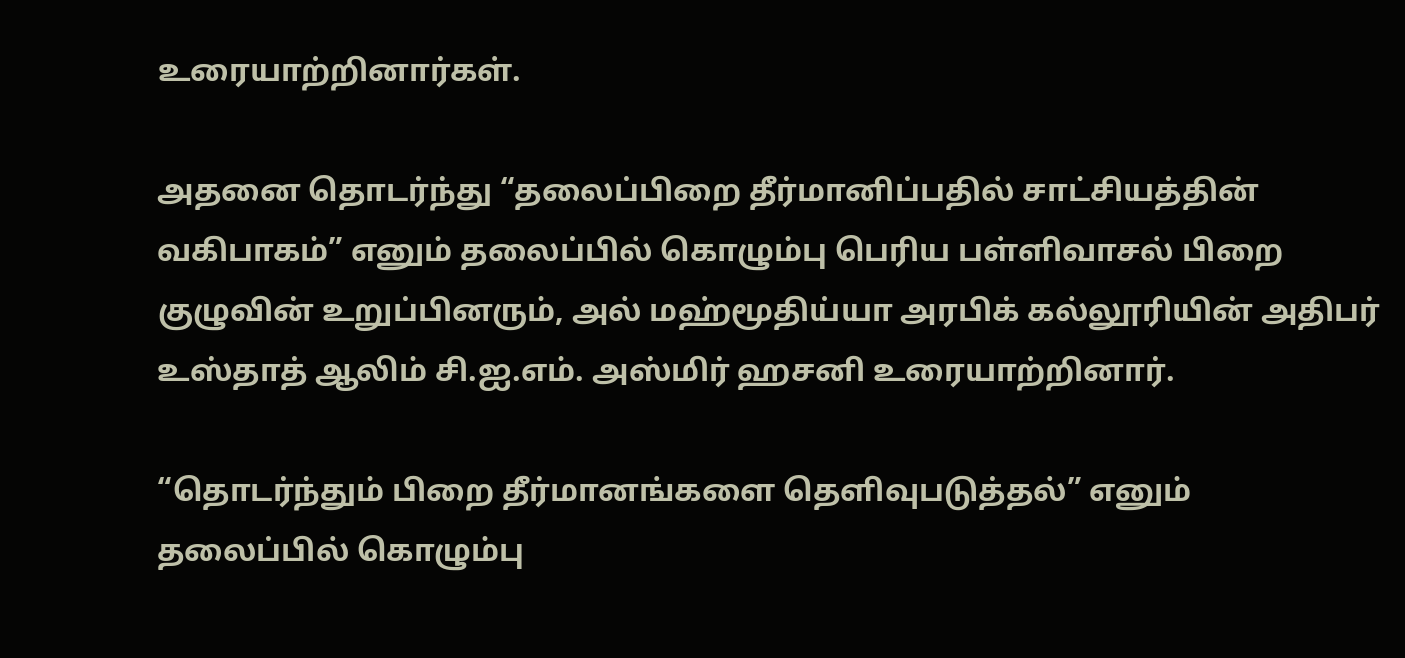உரையாற்றினார்கள்.

அதனை தொடர்ந்து “தலைப்பிறை தீர்மானிப்பதில் சாட்சியத்தின் வகிபாகம்” எனும் தலைப்பில் கொழும்பு பெரிய பள்ளிவாசல் பிறை குழுவின் உறுப்பினரும், அல் மஹ்மூதிய்யா அரபிக் கல்லூரியின் அதிபர் உஸ்தாத் ஆலிம் சி.ஐ.எம். அஸ்மிர் ஹசனி உரையாற்றினார்.

“தொடர்ந்தும் பிறை தீர்மானங்களை தெளிவுபடுத்தல்” எனும் தலைப்பில் கொழும்பு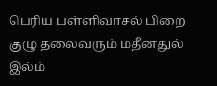பெரிய பள்ளிவாசல் பிறை குழு தலைவரும் மதீனதுல் இல்ம்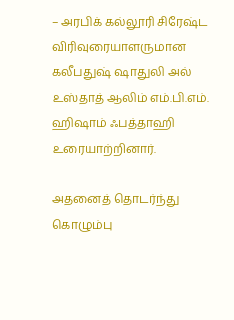– அரபிக் கல்லூரி சிரேஷ்ட விரிவுரையாளருமான கலீபதுஷ் ஷாதுலி அல் உஸ்தாத் ஆலிம் எம்.பி.எம். ஹிஷாம் ஃபத்தாஹி உரையாற்றினார்.

அதனைத் தொடர்ந்து கொழும்பு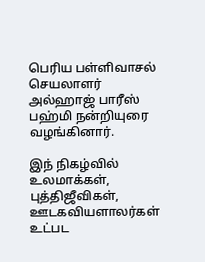பெரிய பள்ளிவாசல் செயலாளர் அல்ஹாஜ் பாரீஸ் பஹ்மி நன்றியுரை வழங்கினார்.

இந் நிகழ்வில் உலமாக்கள், புத்திஜீவிகள், ஊடகவியளாலர்கள் உட்பட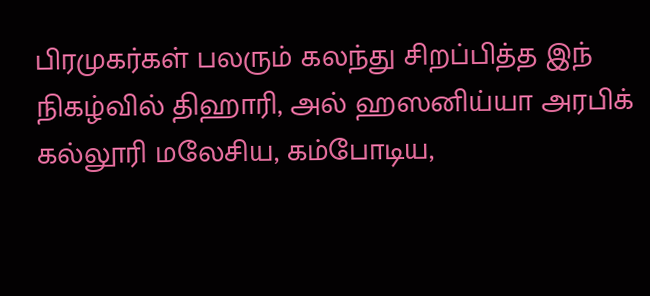பிரமுகர்கள் பலரும் கலந்து சிறப்பித்த இந் நிகழ்வில் திஹாரி, அல் ஹஸனிய்யா அரபிக் கல்லூரி மலேசிய, கம்போடிய,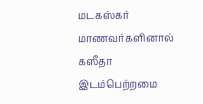மடகஸ்கர் மாணவர்களினால் கஸீதா இடம்பெற்றமை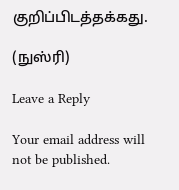குறிப்பிடத்தக்கது.

(நுஸ்ரி)

Leave a Reply

Your email address will not be published.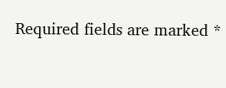Required fields are marked *